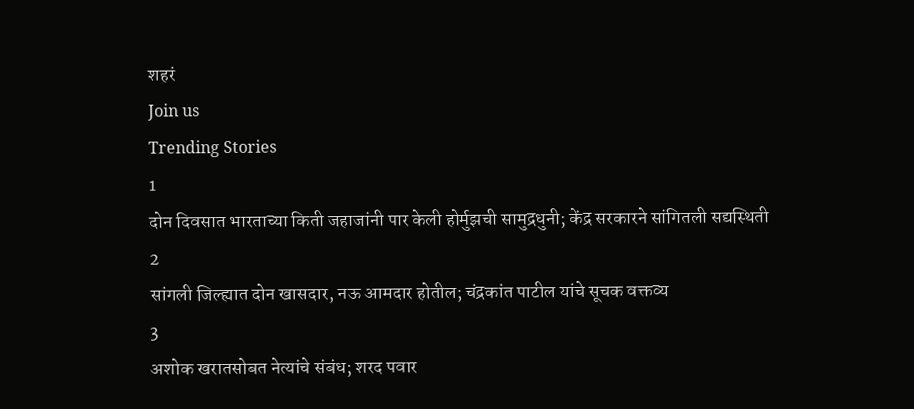शहरं
Join us
Trending Stories
1
दोन दिवसात भारताच्या किती जहाजांनी पार केली होर्मुझची सामुद्रधुनी; केंद्र सरकारने सांगितली सद्यस्थिती
2
सांगली जिल्ह्यात दोन खासदार, नऊ आमदार होतील; चंद्रकांत पाटील यांचे सूचक वक्तव्य
3
अशोक खरातसोबत नेत्यांचे संबंध; शरद पवार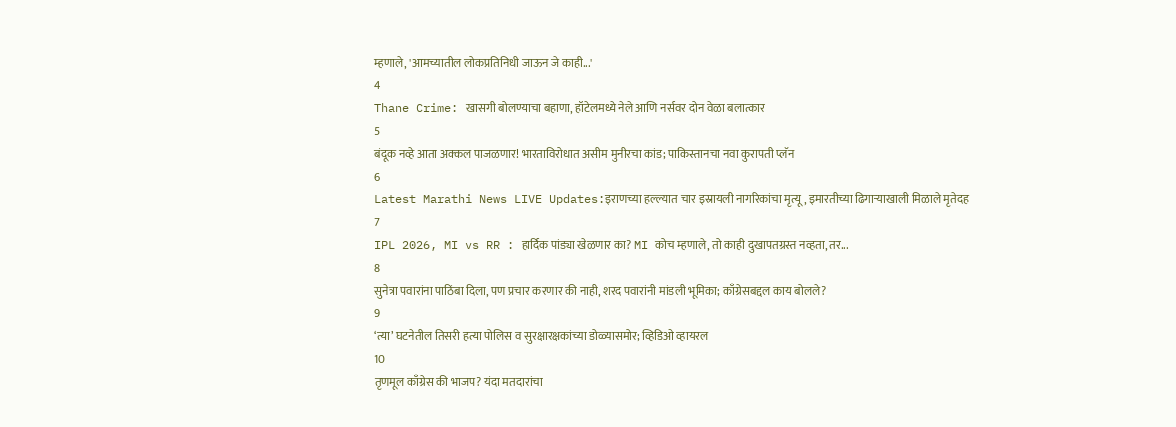म्हणाले, 'आमच्यातील लोकप्रतिनिधी जाऊन जे काही...'
4
Thane Crime: खासगी बोलण्याचा बहाणा, हॉटेलमध्ये नेले आणि नर्सवर दोन वेळा बलात्कार
5
बंदूक नव्हे आता अक्कल पाजळणार! भारताविरोधात असीम मुनीरचा कांड; पाकिस्तानचा नवा कुरापती प्लॅन
6
Latest Marathi News LIVE Updates:इराणच्या हल्ल्यात चार इस्रायली नागरिकांचा मृत्यू, इमारतीच्या ढिगाऱ्याखाली मिळाले मृतेदह
7
IPL 2026, MI vs RR : हार्दिक पांड्या खेळणार का? MI कोच म्हणाले, तो काही दुखापतग्रस्त नव्हता, तर...
8
सुनेत्रा पवारांना पाठिंबा दिला, पण प्रचार करणार की नाही, शरद पवारांनी मांडली भूमिका; काँग्रेसबद्दल काय बोलले?
9
‘त्या’ घटनेतील तिसरी हत्या पोलिस व सुरक्षारक्षकांच्या डोळ्यासमोर; व्हिडिओ व्हायरल
10
तृणमूल काँग्रेस की भाजप? यंदा मतदारांचा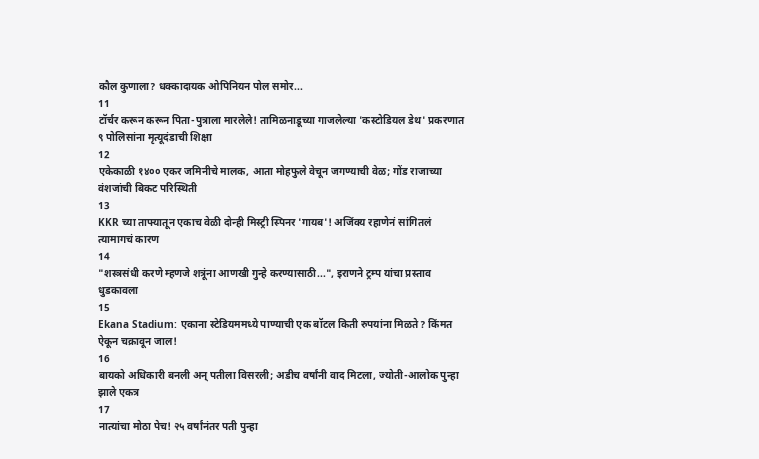कौल कुणाला? धक्कादायक ओपिनियन पोल समोर...
11
टॉर्चर करून करून पिता-पुत्राला मारलेले! तामिळनाडूच्या गाजलेल्या 'कस्टोडियल डेथ' प्रकरणात ९ पोलिसांना मृत्यूदंडाची शिक्षा
12
एकेकाळी १४०० एकर जमिनीचे मालक, आता मोहफुले वेचून जगण्याची वेळ; गोंड राजाच्या वंशजांची बिकट परिस्थिती
13
KKR च्या ताफ्यातून एकाच वेळी दोन्ही मिस्ट्री स्पिनर 'गायब'! अजिंक्य रहाणेनं सांगितलं त्यामागचं कारण
14
"शस्त्रसंधी करणे म्हणजे शत्रूंना आणखी गुन्हे करण्यासाठी...", इराणने ट्रम्प यांचा प्रस्ताव धुडकावला
15
Ekana Stadium: एकाना स्टेडियममध्ये पाण्याची एक बॉटल किती रुपयांना मिळते? किंमत ऐकून चक्रावून जाल!
16
बायको अधिकारी बनली अन् पतीला विसरली; अडीच वर्षांनी वाद मिटला, ज्योती-आलोक पुन्हा झाले एकत्र
17
नात्यांचा मोठा पेच! २५ वर्षांनंतर पती पुन्हा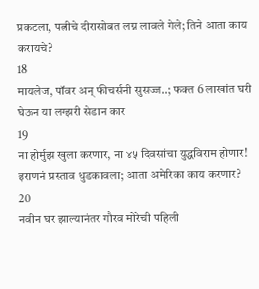प्रकटला, पत्नीचे दीरासोबत लग्न लावले गेले; तिने आता काय करायचे?
18
मायलेज, पॉवर अन् फीचर्सनी सुसज्ज..; फक्त 6 लाखांत घरी घेऊन या लग्झरी सेडान कार
19
ना होर्मुझ खुला करणार, ना ४५ दिवसांचा युद्धविराम होणार! इराणनं प्रस्ताव धुडकावला; आता अमेरिका काय करणार?
20
नवीन घर झाल्यानंतर गौरव मोरेची पहिली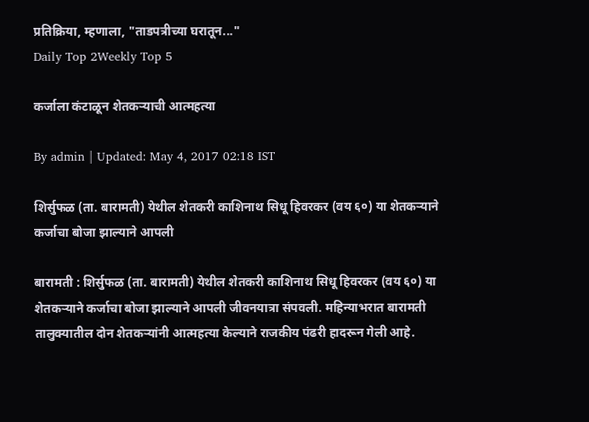प्रतिक्रिया, म्हणाला, "ताडपत्रीच्या घरातून..."
Daily Top 2Weekly Top 5

कर्जाला कंटाळून शेतकऱ्याची आत्महत्या

By admin | Updated: May 4, 2017 02:18 IST

शिर्सुफळ (ता. बारामती) येथील शेतकरी काशिनाथ सिधू हिवरकर (वय ६०) या शेतकऱ्याने कर्जाचा बोजा झाल्याने आपली

बारामती : शिर्सुफळ (ता. बारामती) येथील शेतकरी काशिनाथ सिधू हिवरकर (वय ६०) या शेतकऱ्याने कर्जाचा बोजा झाल्याने आपली जीवनयात्रा संपवली. महिन्याभरात बारामती तालुक्यातील दोन शेतकऱ्यांनी आत्महत्या केल्याने राजकीय पंढरी हादरून गेली आहे.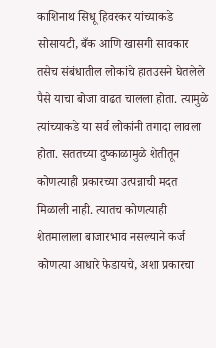काशिनाथ सिधू हिवरकर यांच्याकडे सोसायटी, बँक आणि खासगी सावकार तसेच संबंधातील लोकांचे हातउसने घेतलेले पैसे याचा बोजा वाढत चालला होता. त्यामुळे त्यांच्याकडे या सर्व लोकांनी तगादा लावला होता. सततच्या दुष्काळामुळे शेतीतून कोणत्याही प्रकारच्या उत्पन्नाची मदत मिळाली नाही. त्यातच कोणत्याही शेतमालाला बाजारभाव नसल्याने कर्ज कोणत्या आधारे फेडायचे, अशा प्रकारचा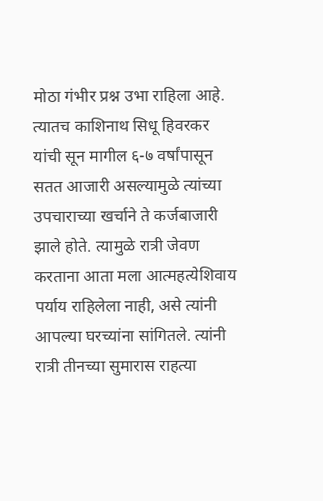मोठा गंभीर प्रश्न उभा राहिला आहे. त्यातच काशिनाथ सिधू हिवरकर यांची सून मागील ६-७ वर्षांपासून सतत आजारी असल्यामुळे त्यांच्या उपचाराच्या खर्चाने ते कर्जबाजारी झाले होते. त्यामुळे रात्री जेवण करताना आता मला आत्महत्येशिवाय पर्याय राहिलेला नाही, असे त्यांनी आपल्या घरच्यांना सांगितले. त्यांनी रात्री तीनच्या सुमारास राहत्या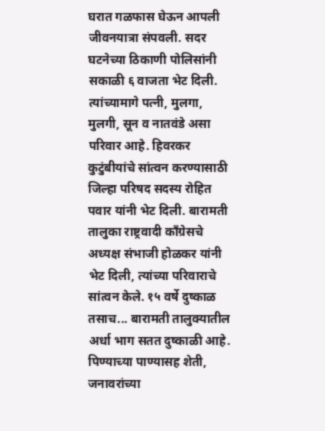घरात गळफास घेऊन आपली जीवनयात्रा संपवली. सदर घटनेच्या ठिकाणी पोलिसांनी सकाळी ६ वाजता भेट दिली. त्यांच्यामागे पत्नी, मुलगा, मुलगी, सून व नातवंडे असा परिवार आहे. हिवरकर कुटुंबीयांचे सांत्वन करण्यासाठी जिल्हा परिषद सदस्य रोहित पवार यांनी भेट दिली. बारामती तालुका राष्ट्रवादी काँग्रेसचे अध्यक्ष संभाजी होळकर यांनी भेट दिली, त्यांच्या परिवाराचे सांत्वन केले. १५ वर्षे दुष्काळ तसाच... बारामती तालुक्यातील अर्धा भाग सतत दुष्काळी आहे. पिण्याच्या पाण्यासह शेती, जनावरांच्या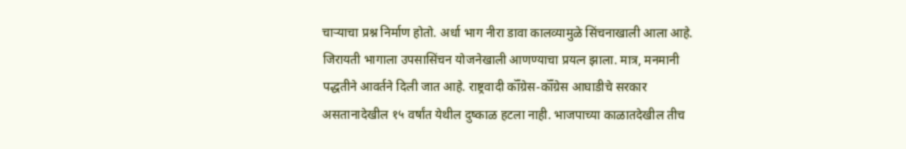चाऱ्याचा प्रश्न निर्माण होतो. अर्धा भाग नीरा डावा कालव्यामुळे सिंचनाखाली आला आहे. जिरायती भागाला उपसासिंचन योजनेखाली आणण्याचा प्रयत्न झाला. मात्र, मनमानी पद्धतीने आवर्तने दिली जात आहे. राष्ट्रवादी कॉँग्रेस-कॉँग्रेस आघाडीचे सरकार असतानादेखील १५ वर्षांत येथील दुष्काळ हटला नाही. भाजपाच्या काळातदेखील तीच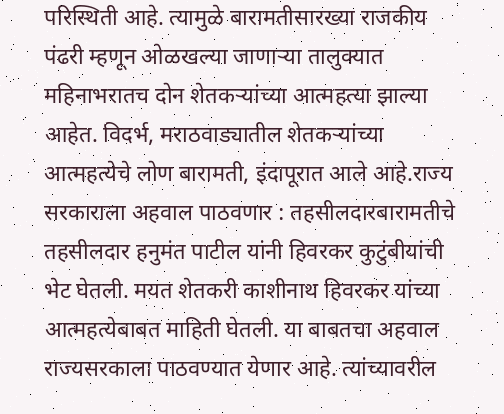परिस्थिती आहे. त्यामुळे बारामतीसारख्या राजकीय पंढरी म्हणून ओळखल्या जाणाऱ्या तालुक्यात महिनाभरातच दोन शेतकऱ्यांच्या आत्महत्या झाल्या आहेत. विदर्भ, मराठवाड्यातील शेतकऱ्यांच्या आत्महत्येचे लोण बारामती, इंदापूरात आले आहे.राज्य सरकाराला अहवाल पाठवणार : तहसीलदारबारामतीचे तहसीलदार हनुमंत पाटील यांनी हिवरकर कुटुंबीयांची भेट घेतली. मयत शेतकरी काशीनाथ हिवरकर यांच्या आत्महत्येबाबत माहिती घेतली. या बाबतचा अहवाल राज्यसरकाला पाठवण्यात येणार आहे. त्यांच्यावरील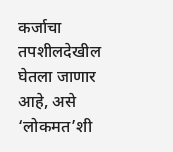कर्जाचा तपशीलदेखील घेतला जाणार आहे, असे ‘लोकमत’शी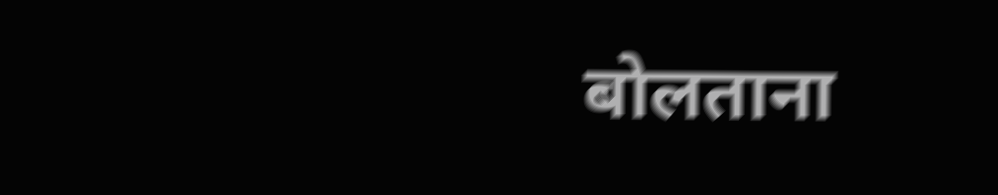बोलताना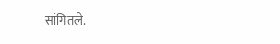सांगितले.